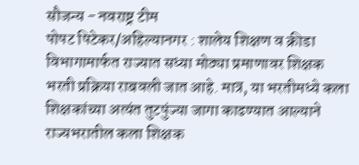सौजन्य - नवराष्ट्र टीम
पोपट पिटेकर/अहिल्यानगर : शालेय शिक्षण व क्रीडा विभागामार्फत राज्यात सध्या मोठ्या प्रमाणावर शिक्षक भरती प्रक्रिया राबवली जात आहे. मात्र, या भरतीमध्ये कला शिक्षकांच्या अत्यंत तुटपुंज्या जागा काढण्यात आल्याने राज्यभरातील कला शिक्षक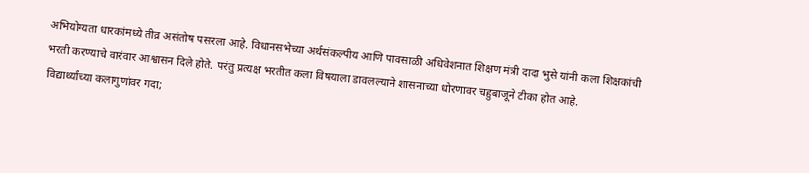अभियोग्यता धारकांमध्ये तीव्र असंतोष पसरला आहे. विधानसभेच्या अर्थसंकल्पीय आणि पावसाळी अधिवेशनात शिक्षण मंत्री दादा भुसे यांनी कला शिक्षकांची भरती करण्याचे वारंवार आश्वासन दिले होते. परंतु प्रत्यक्ष भरतीत कला विषयाला डावलल्याने शासनाच्या धोरणावर चहुबाजूने टीका होत आहे.
विद्यार्थ्यांच्या कलागुणांवर गदा;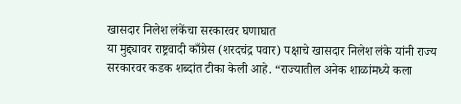खासदार निलेश लंकेंचा सरकारवर घणाघात
या मुद्द्यावर राष्ट्रवादी काँग्रेस (शरदचंद्र पवार) पक्षाचे खासदार निलेश लंके यांनी राज्य सरकारवर कडक शब्दांत टीका केली आहे. “राज्यातील अनेक शाळांमध्ये कला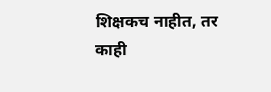शिक्षकच नाहीत, तर काही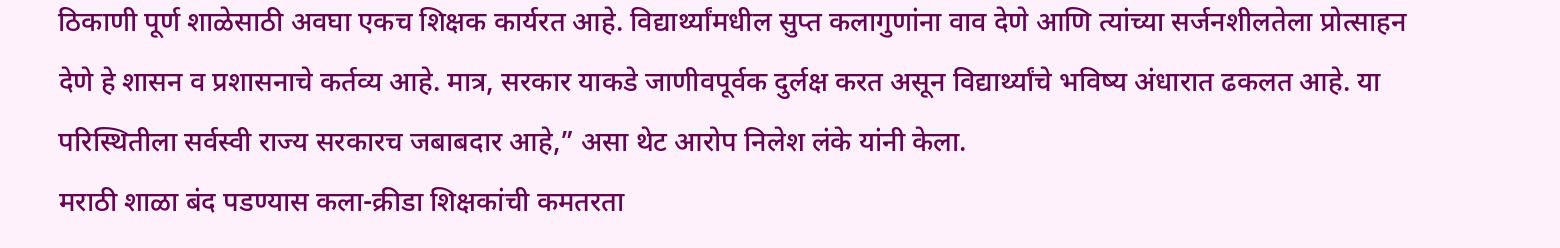ठिकाणी पूर्ण शाळेसाठी अवघा एकच शिक्षक कार्यरत आहे. विद्यार्थ्यांमधील सुप्त कलागुणांना वाव देणे आणि त्यांच्या सर्जनशीलतेला प्रोत्साहन देणे हे शासन व प्रशासनाचे कर्तव्य आहे. मात्र, सरकार याकडे जाणीवपूर्वक दुर्लक्ष करत असून विद्यार्थ्यांचे भविष्य अंधारात ढकलत आहे. या परिस्थितीला सर्वस्वी राज्य सरकारच जबाबदार आहे,” असा थेट आरोप निलेश लंके यांनी केला.
मराठी शाळा बंद पडण्यास कला-क्रीडा शिक्षकांची कमतरता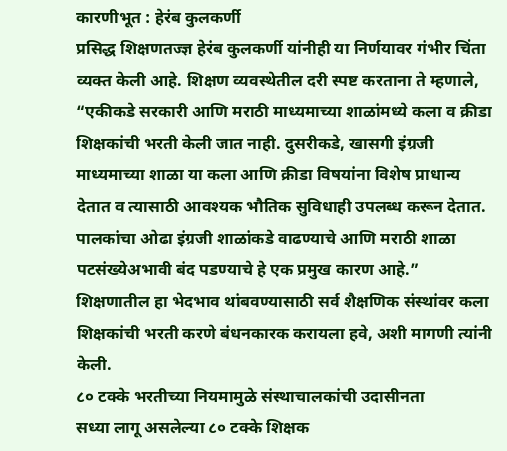कारणीभूत : हेरंब कुलकर्णी
प्रसिद्ध शिक्षणतज्ज्ञ हेरंब कुलकर्णी यांनीही या निर्णयावर गंभीर चिंता व्यक्त केली आहे. शिक्षण व्यवस्थेतील दरी स्पष्ट करताना ते म्हणाले, “एकीकडे सरकारी आणि मराठी माध्यमाच्या शाळांमध्ये कला व क्रीडा शिक्षकांची भरती केली जात नाही. दुसरीकडे, खासगी इंग्रजी माध्यमाच्या शाळा या कला आणि क्रीडा विषयांना विशेष प्राधान्य देतात व त्यासाठी आवश्यक भौतिक सुविधाही उपलब्ध करून देतात. पालकांचा ओढा इंग्रजी शाळांकडे वाढण्याचे आणि मराठी शाळा पटसंख्येअभावी बंद पडण्याचे हे एक प्रमुख कारण आहे.” शिक्षणातील हा भेदभाव थांबवण्यासाठी सर्व शैक्षणिक संस्थांवर कला शिक्षकांची भरती करणे बंधनकारक करायला हवे, अशी मागणी त्यांनी केली.
८० टक्के भरतीच्या नियमामुळे संस्थाचालकांची उदासीनता
सध्या लागू असलेल्या ८० टक्के शिक्षक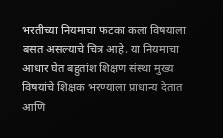भरतीच्या नियमाचा फटका कला विषयाला बसत असल्याचे चित्र आहे. या नियमाचा आधार घेत बहुतांश शिक्षण संस्था मुख्य विषयांचे शिक्षक भरण्याला प्राधान्य देतात आणि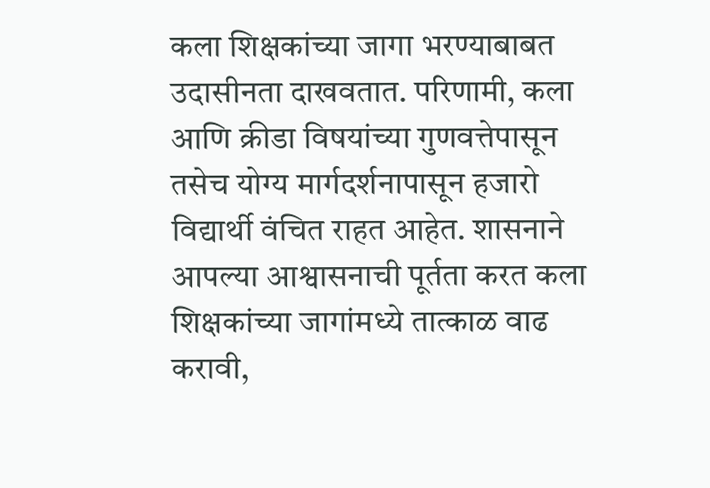कला शिक्षकांच्या जागा भरण्याबाबत उदासीनता दाखवतात. परिणामी, कला आणि क्रीडा विषयांच्या गुणवत्तेपासून तसेच योग्य मार्गदर्शनापासून हजारो विद्यार्थी वंचित राहत आहेत. शासनाने आपल्या आश्वासनाची पूर्तता करत कला शिक्षकांच्या जागांमध्ये तात्काळ वाढ करावी,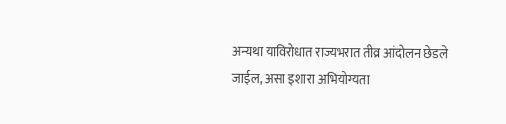अन्यथा याविरोधात राज्यभरात तीव्र आंदोलन छेडले जाईल, असा इशारा अभियोग्यता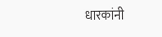धारकांनी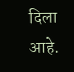दिला आहे.